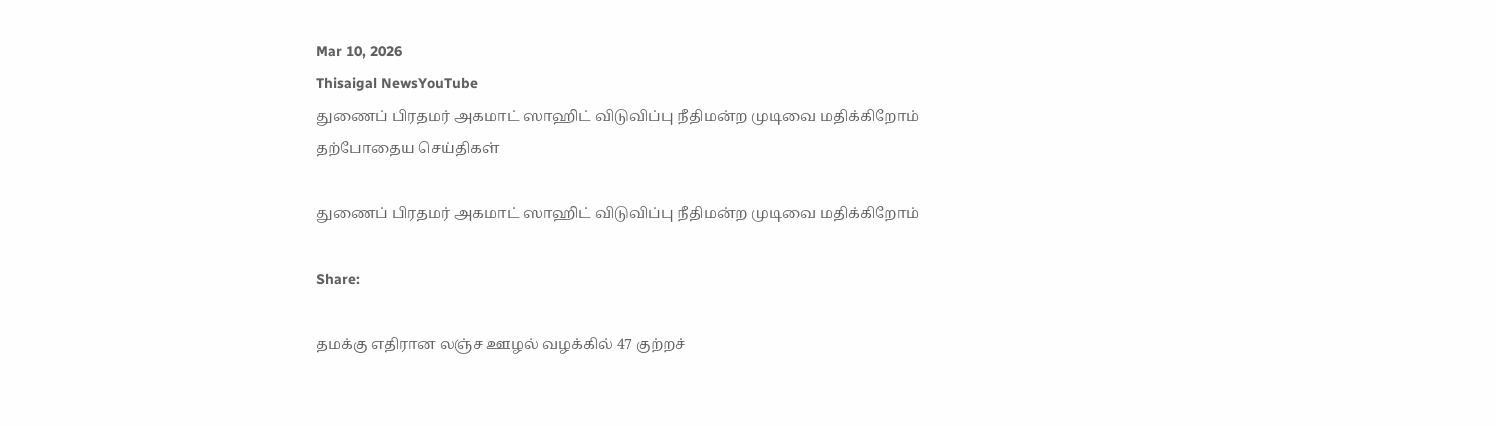Mar 10, 2026
Thisaigal NewsYouTube
துணைப் பிரதமர் அகமாட் ஸாஹிட் விடுவிப்பு நீதிமன்ற முடிவை மதிக்கிறோம்
தற்போதைய செய்திகள்

துணைப் பிரதமர் அகமாட் ஸாஹிட் விடுவிப்பு நீதிமன்ற முடிவை மதிக்கிறோம்

Share:

தமக்கு எதிரான லஞ்ச ஊழல் வழக்கில் 47 குற்றச்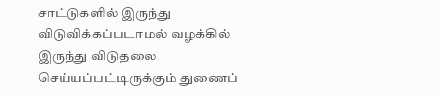சாட்டுகளில் இருந்து விடுவிக்கப்படாமல் வழக்கில் இருந்து விடுதலை செய்யப்பட்டிருக்கும் துணைப்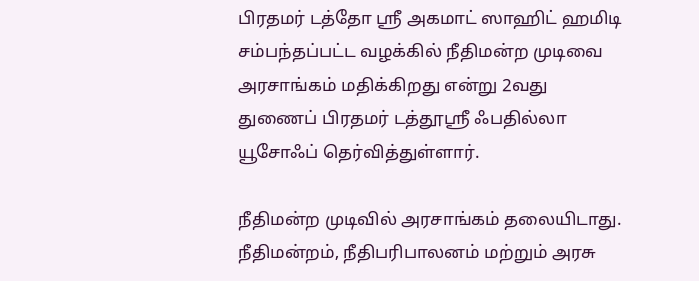பிரதமர் டத்தோ ஶ்ரீ அகமாட் ஸாஹிட் ஹமிடி சம்பந்தப்பட்ட வழக்கில் நீதிமன்ற முடிவை அரசாங்கம் மதிக்கிறது என்று 2வது துணைப் பிரதமர் டத்தூஸ்ரீ ஃபதில்லா யூசோஃப் தெர்வித்துள்ளார்.

நீதிமன்ற முடிவில் அரசாங்கம் தலையிடாது. நீதிமன்றம், நீதிபரிபாலனம் மற்றும் அரசு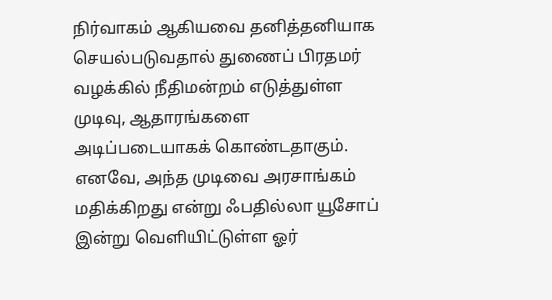நிர்வாகம் ஆகியவை தனித்தனியாக செயல்படுவதால் துணைப் பிரதமர் வழக்கில் நீதிமன்றம் எடுத்துள்ள முடிவு, ஆதாரங்களை அடிப்படையாகக் கொண்டதாகும். எனவே, அந்த முடிவை அரசாங்கம் மதிக்கிறது என்று ஃபதில்லா யூசோப் இன்று வெளியிட்டுள்ள ஓர்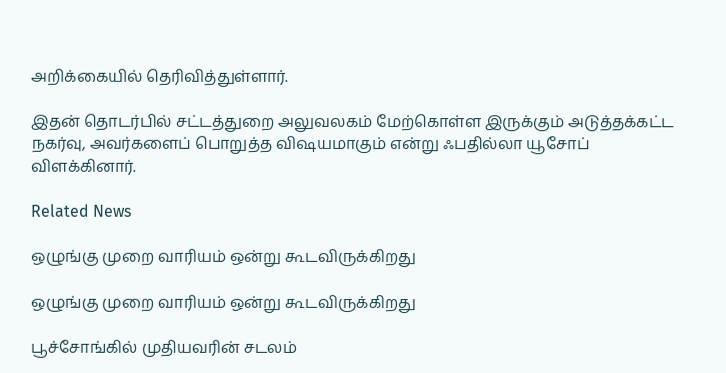அறிக்கையில் தெரிவித்துள்ளார்.

இதன் தொடர்பில் சட்டத்துறை அலுவலகம் மேற்கொள்ள இருக்கும் அடுத்தக்கட்ட நகர்வு, அவர்களைப் பொறுத்த விஷயமாகும் என்று ஃபதில்லா யூசோப் விளக்கினார்.

Related News

ஒழுங்கு முறை வாரியம் ஒன்று கூடவிருக்கிறது

ஒழுங்கு முறை வாரியம் ஒன்று கூடவிருக்கிறது

பூச்சோங்கில் முதியவரின் சடலம்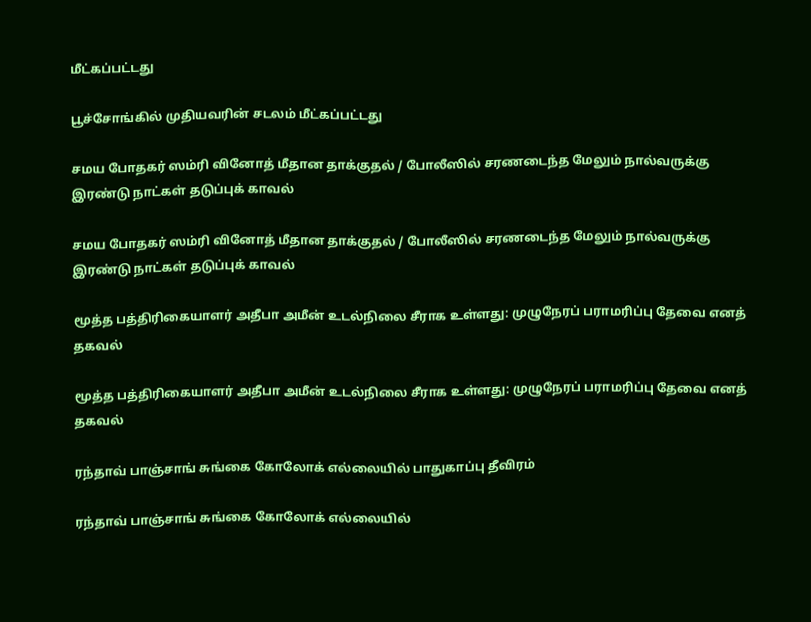மீட்கப்பட்டது

பூச்சோங்கில் முதியவரின் சடலம் மீட்கப்பட்டது

சமய போதகர் ஸம்ரி வினோத் மீதான தாக்குதல் / போலீஸில் சரணடைந்த மேலும் நால்வருக்கு இரண்டு நாட்கள் தடுப்புக் காவல்

சமய போதகர் ஸம்ரி வினோத் மீதான தாக்குதல் / போலீஸில் சரணடைந்த மேலும் நால்வருக்கு இரண்டு நாட்கள் தடுப்புக் காவல்

மூத்த பத்திரிகையாளர் அதீபா அமீன் உடல்நிலை சீராக உள்ளது: முழுநேரப் பராமரிப்பு தேவை எனத் தகவல்

மூத்த பத்திரிகையாளர் அதீபா அமீன் உடல்நிலை சீராக உள்ளது: முழுநேரப் பராமரிப்பு தேவை எனத் தகவல்

ரந்தாவ் பாஞ்சாங் சுங்கை கோலோக் எல்லையில் பாதுகாப்பு தீவிரம்

ரந்தாவ் பாஞ்சாங் சுங்கை கோலோக் எல்லையில்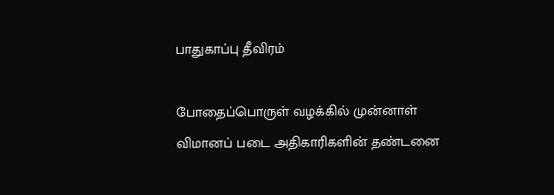பாதுகாப்பு தீவிரம்

போதைப்பொருள் வழக்கில் முன்னாள் விமானப் படை அதிகாரிகளின் தண்டனை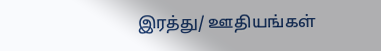இரத்து/ ஊதியங்கள்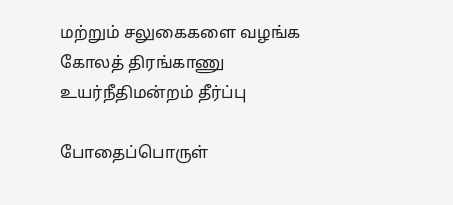மற்றும் சலுகைகளை வழங்க கோலத் திரங்காணு உயர்நீதிமன்றம் தீர்ப்பு

போதைப்பொருள்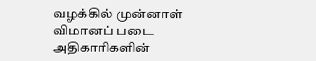வழக்கில் முன்னாள் விமானப் படை அதிகாரிகளின்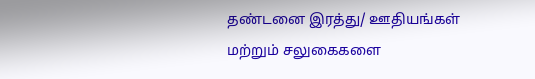தண்டனை இரத்து/ ஊதியங்கள் மற்றும் சலுகைகளை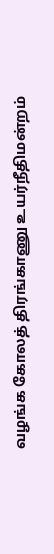வழங்க கோலத் திரங்காணு உயர்நீதிமன்றம்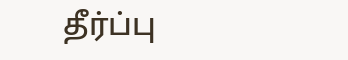தீர்ப்பு